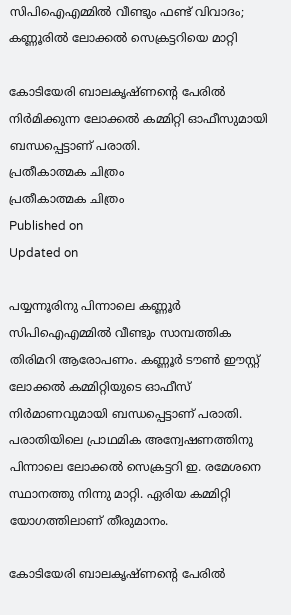സിപിഐഎമ്മില്‍ വീണ്ടും ഫണ്ട് വിവാദം; കണ്ണൂരില്‍ ലോക്കല്‍ സെക്രട്ടറിയെ മാറ്റി

കോടിയേരി ബാലകൃഷ്ണന്റെ പേരിൽ നിർമിക്കുന്ന ലോക്കൽ കമ്മിറ്റി ഓഫീസുമായി ബന്ധപ്പെട്ടാണ് പരാതി.
പ്രതീകാത്മക ചിത്രം
പ്രതീകാത്മക ചിത്രം
Published on
Updated on

പയ്യന്നൂരിനു പിന്നാലെ കണ്ണൂർ സിപിഐഎമ്മിൽ വീണ്ടും സാമ്പത്തിക തിരിമറി ആരോപണം. കണ്ണൂർ ടൗൺ ഈസ്റ്റ് ലോക്കൽ കമ്മിറ്റിയുടെ ഓഫീസ് നിർമാണവുമായി ബന്ധപ്പെട്ടാണ് പരാതി. പരാതിയിലെ പ്രാഥമിക അന്വേഷണത്തിനു പിന്നാലെ ലോക്കൽ സെക്രട്ടറി ഇ. രമേശനെ സ്ഥാനത്തു നിന്നു മാറ്റി. ഏരിയ കമ്മിറ്റി യോഗത്തിലാണ് തീരുമാനം.

കോടിയേരി ബാലകൃഷ്ണന്റെ പേരിൽ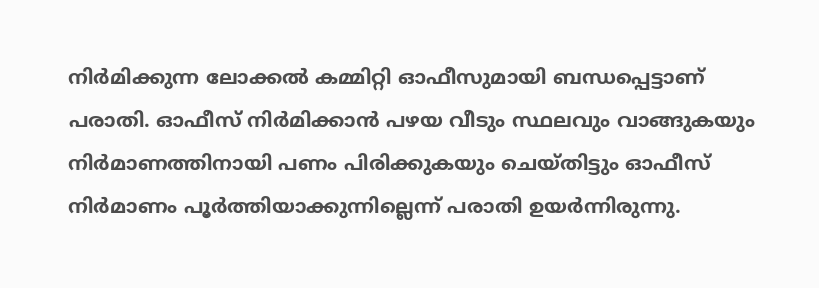നിർമിക്കുന്ന ലോക്കൽ കമ്മിറ്റി ഓഫീസുമായി ബന്ധപ്പെട്ടാണ് പരാതി. ഓഫീസ് നിർമിക്കാൻ പഴയ വീടും സ്ഥലവും വാങ്ങുകയും നിർമാണത്തിനായി പണം പിരിക്കുകയും ചെയ്തിട്ടും ഓഫീസ് നിർമാണം പൂർത്തിയാക്കുന്നില്ലെന്ന് പരാതി ഉയർന്നിരുന്നു.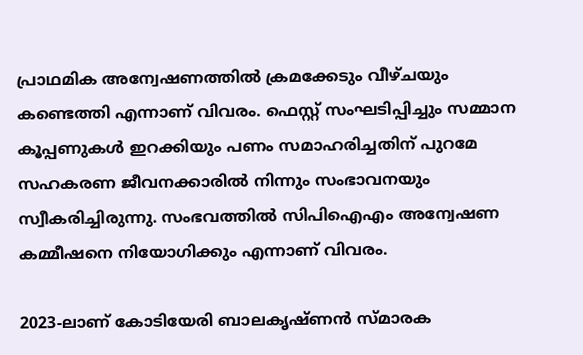പ്രാഥമിക അന്വേഷണത്തിൽ ക്രമക്കേടും വീഴ്ചയും കണ്ടെത്തി എന്നാണ് വിവരം. ഫെസ്റ്റ് സംഘടിപ്പിച്ചും സമ്മാന കൂപ്പണുകൾ ഇറക്കിയും പണം സമാഹരിച്ചതിന് പുറമേ സഹകരണ ജീവനക്കാരിൽ നിന്നും സംഭാവനയും സ്വീകരിച്ചിരുന്നു. സംഭവത്തിൽ സിപിഐഎം അന്വേഷണ കമ്മീഷനെ നിയോഗിക്കും എന്നാണ് വിവരം.

2023-ലാണ് കോടിയേരി ബാലകൃഷ്ണൻ സ്മാരക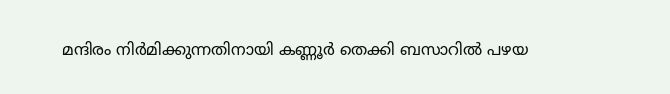മന്ദിരം നിർമിക്കുന്നതിനായി കണ്ണൂർ തെക്കി ബസാറിൽ പഴയ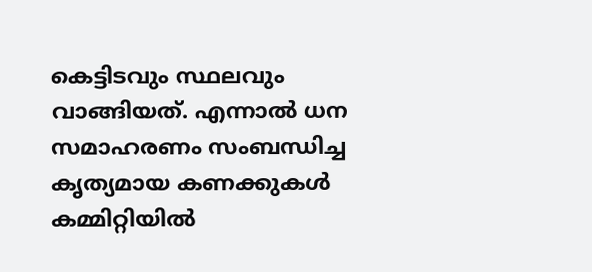കെട്ടിടവും സ്ഥലവും വാങ്ങിയത്. എന്നാല്‍ ധന സമാഹരണം സംബന്ധിച്ച കൃത്യമായ കണക്കുകൾ കമ്മിറ്റിയിൽ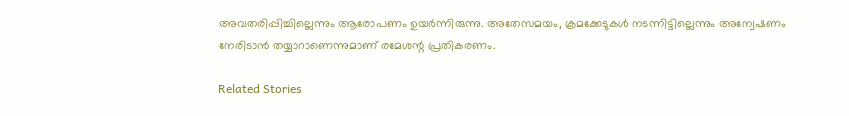അവതരിപ്പിച്ചില്ലെന്നും ആരോപണം ഉയര്‍ന്നിരുന്നു. അതേസമയം, ക്രമക്കേടുകള്‍ നടന്നിട്ടില്ലെന്നും അന്വേഷണം നേരിടാന്‍ തയ്യാറാണെന്നുമാണ് രമേശന്റ പ്രതികരണം.

Related Stories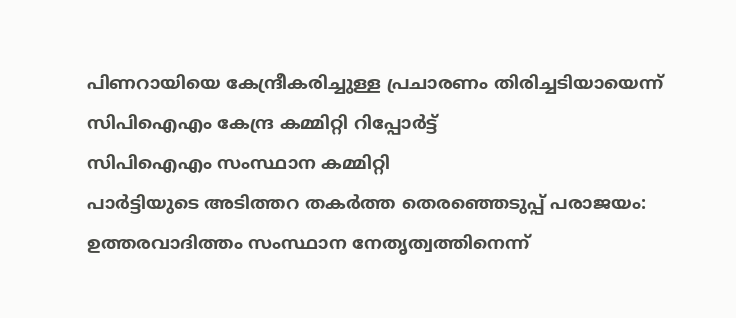പിണറായിയെ കേന്ദ്രീകരിച്ചുള്ള പ്രചാരണം തിരിച്ചടിയായെന്ന് സിപിഐഎം കേന്ദ്ര കമ്മിറ്റി റിപ്പോർട്ട്
സിപിഐഎം സംസ്ഥാന കമ്മിറ്റി
പാർട്ടിയുടെ അടിത്തറ തകര്‍ത്ത തെരഞ്ഞെടുപ്പ് പരാജയം: ഉത്തരവാദിത്തം സംസ്ഥാന നേതൃത്വത്തിനെന്ന്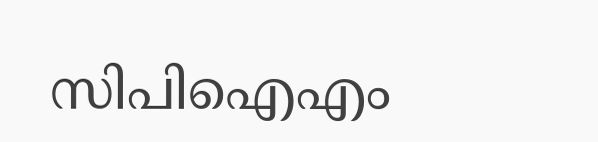സിപിഐഎം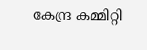കേന്ദ്ര കമ്മിറ്റി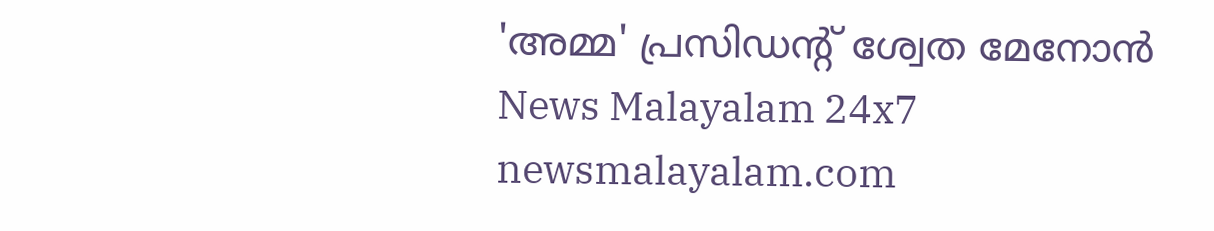'അമ്മ' പ്രസിഡന്റ് ശ്വേത മേനോന്‍
News Malayalam 24x7
newsmalayalam.com